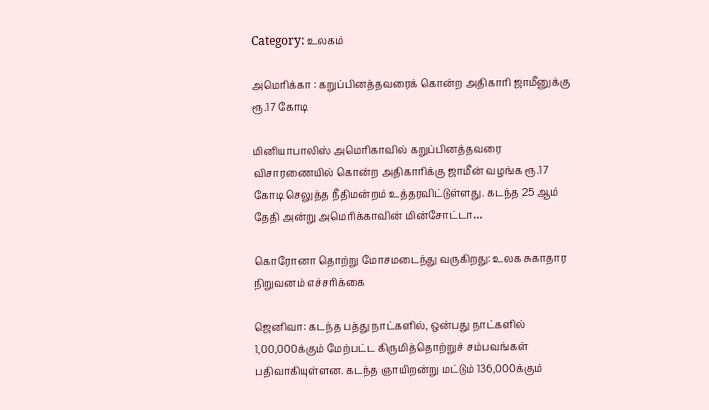Category: உலகம்

அமெரிக்கா : கறுப்பினத்தவரைக் கொன்ற அதிகாரி ஜாமீனுக்கு ரூ.17 கோடி

மினியாபாலிஸ் அமெரிகாவில் கறுப்பினத்தவரை விசாரணையில் கொன்ற அதிகாரிக்கு ஜாமீன் வழங்க ரூ.17 கோடி செலுத்த நீதிமன்றம் உத்தரவிட்டுள்ளது. கடந்த 25 ஆம் தேதி அன்று அமெரிக்காவின் மின்சோட்டா…

கொரோனா தொற்று மோசமடைந்து வருகிறது: உலக சுகாதார நிறுவனம் எச்சரிக்கை

ஜெனிவா: கடந்த பத்து நாட்களில், ஒன்பது நாட்களில் 1,00,000க்கும் மேற்பட்ட கிருமித்தொற்றுச் சம்பவங்கள் பதிவாகியுள்ளன. கடந்த ஞாயிறன்று மட்டும் 136,000க்கும்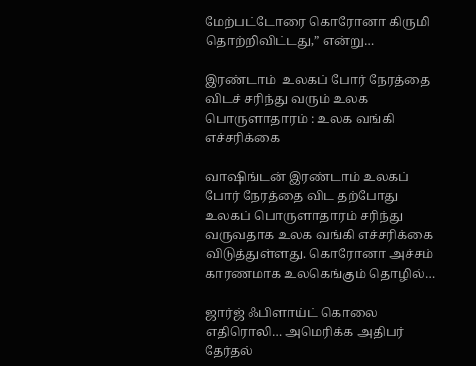மேற்பட்டோரை கொரோனா கிருமி தொற்றிவிட்டது,” என்று…

இரண்டாம்  உலகப் போர் நேரத்தை விடச் சரிந்து வரும் உலக பொருளாதாரம் : உலக வங்கி எச்சரிக்கை

வாஷிங்டன் இரண்டாம் உலகப் போர் நேரத்தை விட தற்போது உலகப் பொருளாதாரம் சரிந்து வருவதாக உலக வங்கி எச்சரிக்கை விடுத்துள்ளது. கொரோனா அச்சம் காரணமாக உலகெங்கும் தொழில்…

ஜார்ஜ் ஃபிளாய்ட் கொலை எதிரொலி… அமெரிக்க அதிபர் தேர்தல்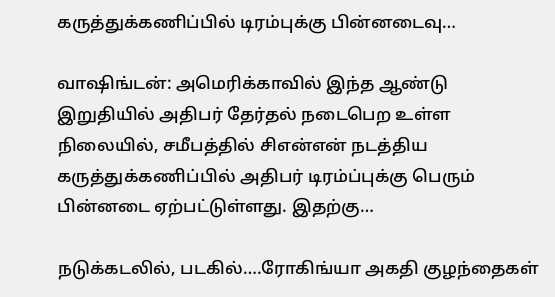கருத்துக்கணிப்பில் டிரம்புக்கு பின்னடைவு…

வாஷிங்டன்: அமெரிக்காவில் இந்த ஆண்டு இறுதியில் அதிபர் தேர்தல் நடைபெற உள்ள நிலையில், சமீபத்தில் சிஎன்என் நடத்திய கருத்துக்கணிப்பில் அதிபர் டிரம்ப்புக்கு பெரும் பின்னடை ஏற்பட்டுள்ளது. இதற்கு…

நடுக்கடலில், படகில்….ரோகிங்யா அகதி குழந்தைகள்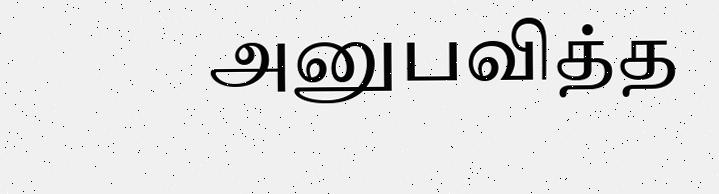அனுபவித்த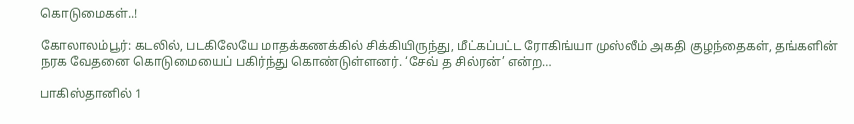கொடுமைகள்..!

கோலாலம்பூர்: கடலில், படகிலேயே மாதக்கணக்கில் சிக்கியிருந்து, மீட்கப்பட்ட ரோகிங்யா முஸ்லீம் அகதி குழந்தைகள், தங்களின் நரக வேதனை கொடுமையைப் பகிர்ந்து கொண்டுள்ளனர். ‘சேவ் த சில்ரன்’ என்ற…

பாகிஸ்தானில் 1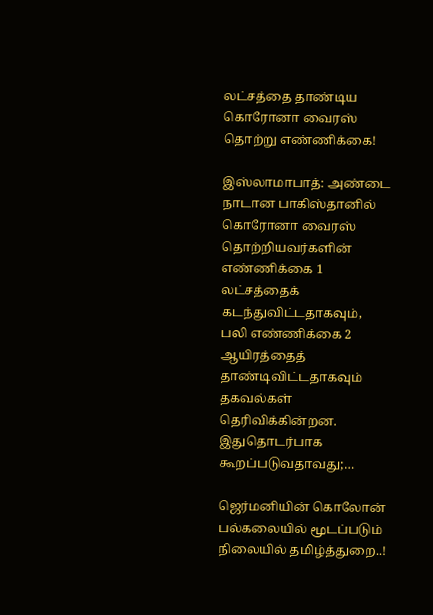லட்சத்தை தாண்டிய கொரோனா வைரஸ் தொற்று எண்ணிக்கை!

இஸ்லாமாபாத்: அண்டை நாடான பாகிஸ்தானில் கொரோனா வைரஸ் தொற்றியவர்களின் எண்ணிக்கை 1 லட்சத்தைக் கடந்துவிட்டதாகவும், பலி எண்ணிக்கை 2 ஆயிரத்தைத் தாண்டிவிட்டதாகவும் தகவல்கள் தெரிவிக்கின்றன. இதுதொடர்பாக கூறப்படுவதாவது;…

ஜெர்மனியின் கொலோன் பல்கலையில் மூடப்படும் நிலையில் தமிழ்த்துறை..!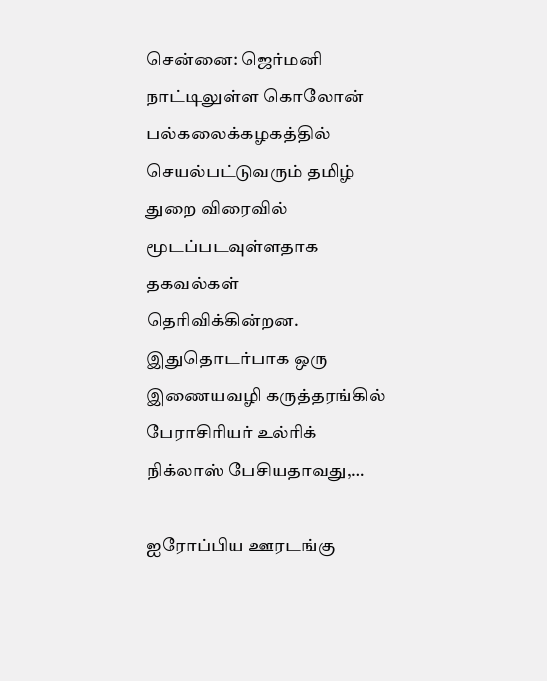சென்னை: ஜெர்மனி நாட்டிலுள்ள கொலோன் பல்கலைக்கழகத்தில் செயல்பட்டுவரும் தமிழ் துறை விரைவில் மூடப்படவுள்ளதாக தகவல்கள் தெரிவிக்கின்றன. இதுதொடர்பாக ஒரு இணையவழி கருத்தரங்கில் பேராசிரியர் உல்ரிக் நிக்லாஸ் பேசியதாவது,…

ஐரோப்பிய ஊரடங்கு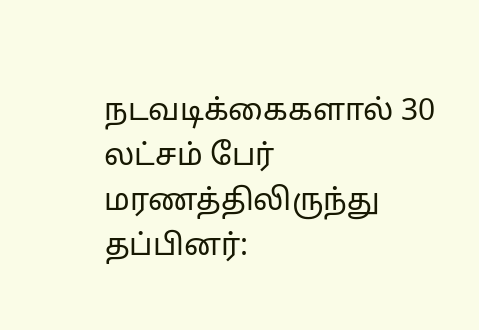நடவடிக்கைகளால் 30 லட்சம் பேர் மரணத்திலிருந்து தப்பினர்: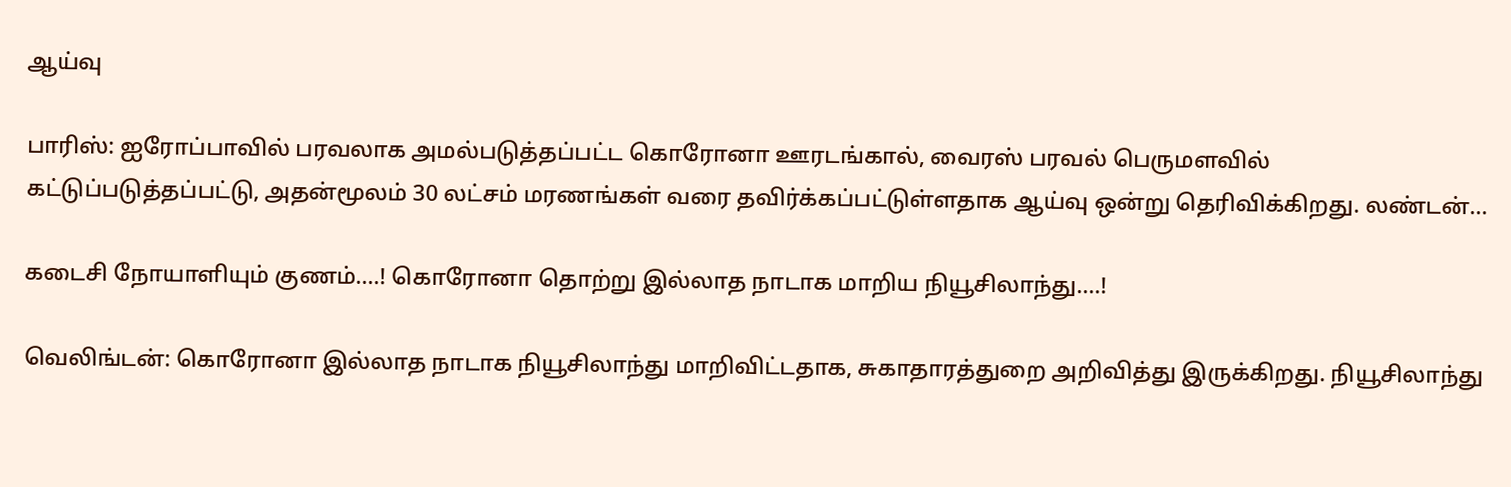ஆய்வு

பாரிஸ்: ஐரோப்பாவில் பரவலாக அமல்படுத்தப்பட்ட கொரோனா ஊரடங்கால், வைரஸ் பரவல் பெருமளவில் கட்டுப்படுத்தப்பட்டு, அதன்மூலம் 30 லட்சம் மரணங்கள் வரை தவிர்க்கப்பட்டுள்ளதாக ஆய்வு ஒன்று தெரிவிக்கிறது. லண்டன்…

கடைசி நோயாளியும் குணம்….! கொரோனா தொற்று இல்லாத நாடாக மாறிய நியூசிலாந்து….!

வெலிங்டன்: கொரோனா இல்லாத நாடாக நியூசிலாந்து மாறிவிட்டதாக, சுகாதாரத்துறை அறிவித்து இருக்கிறது. நியூசிலாந்து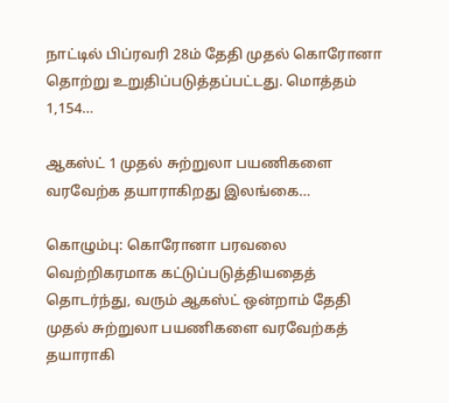நாட்டில் பிப்ரவரி 28ம் தேதி முதல் கொரோனா தொற்று உறுதிப்படுத்தப்பட்டது. மொத்தம் 1,154…

ஆகஸ்ட் 1 முதல் சுற்றுலா பயணிகளை வரவேற்க தயாராகிறது இலங்கை…

கொழும்பு: கொரோனா பரவலை வெற்றிகரமாக கட்டுப்படுத்தியதைத் தொடர்ந்து, வரும் ஆகஸ்ட் ஒன்றாம் தேதி முதல் சுற்றுலா பயணிகளை வரவேற்கத் தயாராகி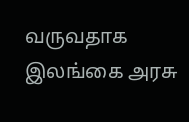வருவதாக இலங்கை அரசு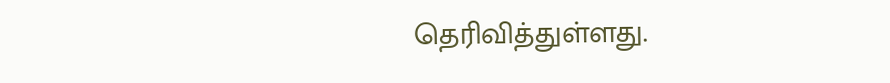தெரிவித்துள்ளது.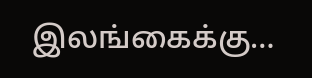இலங்கைக்கு…